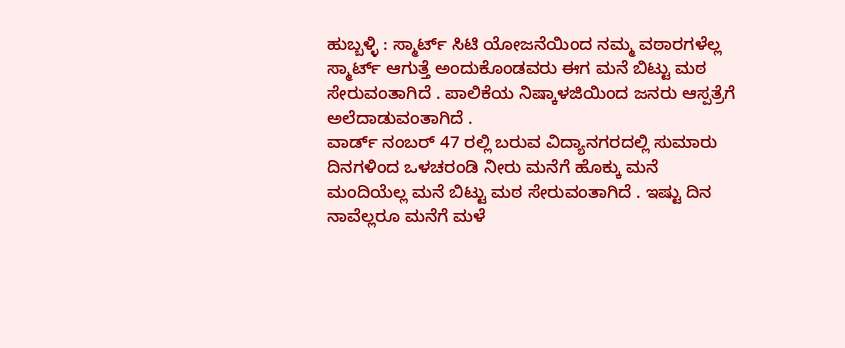ಹುಬ್ಬಳ್ಳಿ : ಸ್ಮಾರ್ಟ್ ಸಿಟಿ ಯೋಜನೆಯಿಂದ ನಮ್ಮ ವಠಾರಗಳೆಲ್ಲ ಸ್ಮಾರ್ಟ್ ಆಗುತ್ತೆ ಅಂದುಕೊಂಡವರು ಈಗ ಮನೆ ಬಿಟ್ಟು ಮಠ ಸೇರುವಂತಾಗಿದೆ . ಪಾಲಿಕೆಯ ನಿಷ್ಕಾಳಜಿಯಿಂದ ಜನರು ಆಸ್ಪತ್ರೆಗೆ ಅಲೆದಾಡುವಂತಾಗಿದೆ .
ವಾರ್ಡ್ ನಂಬರ್ 47 ರಲ್ಲಿ ಬರುವ ವಿದ್ಯಾನಗರದಲ್ಲಿ ಸುಮಾರು ದಿನಗಳಿಂದ ಒಳಚರಂಡಿ ನೀರು ಮನೆಗೆ ಹೊಕ್ಕು ಮನೆ ಮಂದಿಯೆಲ್ಲ ಮನೆ ಬಿಟ್ಟು ಮಠ ಸೇರುವಂತಾಗಿದೆ . ಇಷ್ಟು ದಿನ ನಾವೆಲ್ಲರೂ ಮನೆಗೆ ಮಳೆ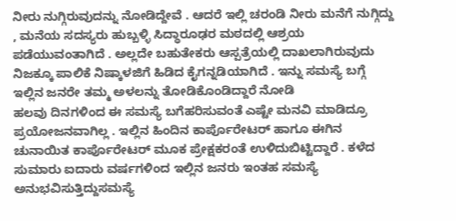ನೀರು ನುಗ್ಗಿರುವುದನ್ನು ನೋಡಿದ್ದೇವೆ . ಆದರೆ ಇಲ್ಲಿ ಚರಂಡಿ ನೀರು ಮನೆಗೆ ನುಗ್ಗಿದ್ದು , ಮನೆಯ ಸದಸ್ಯರು ಹುಬ್ಬಳ್ಳಿ ಸಿದ್ಧಾರೂಢರ ಮಠದಲ್ಲಿ ಆಶ್ರಯ ಪಡೆಯುವಂತಾಗಿದೆ . ಅಲ್ಲದೇ ಬಹುತೇಕರು ಆಸ್ಪತ್ರೆಯಲ್ಲಿ ದಾಖಲಾಗಿರುವುದು ನಿಜಕ್ಕೂ ಪಾಲಿಕೆ ನಿಷ್ಕಾಳಜಿಗೆ ಹಿಡಿದ ಕೈಗನ್ನಡಿಯಾಗಿದೆ . ಇನ್ನು ಸಮಸ್ಯೆ ಬಗ್ಗೆ ಇಲ್ಲಿನ ಜನರೇ ತಮ್ಮ ಅಳಲನ್ನು ತೋಡಿಕೊಂಡಿದ್ದಾರೆ ನೋಡಿ
ಹಲವು ದಿನಗಳಿಂದ ಈ ಸಮಸ್ಯೆ ಬಗೆಹರಿಸುವಂತೆ ಎಷ್ಟೇ ಮನವಿ ಮಾಡಿದ್ರೂ ಪ್ರಯೋಜನವಾಗಿಲ್ಲ . ಇಲ್ಲಿನ ಹಿಂದಿನ ಕಾರ್ಪೊರೇಟರ್ ಹಾಗೂ ಈಗಿನ ಚುನಾಯಿತ ಕಾರ್ಪೊರೇಟರ್ ಮೂಕ ಪ್ರೇಕ್ಷಕರಂತೆ ಉಳಿದುಬಿಟ್ಟಿದ್ದಾರೆ . ಕಳೆದ ಸುಮಾರು ಐದಾರು ವರ್ಷಗಳಿಂದ ಇಲ್ಲಿನ ಜನರು ಇಂತಹ ಸಮಸ್ಯೆ ಅನುಭವಿಸುತ್ತಿದ್ದುಸಮಸ್ಯೆ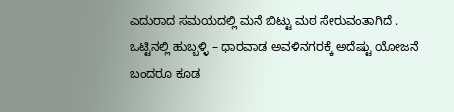ಎದುರಾದ ಸಮಯದಲ್ಲಿ ಮನೆ ಬಿಟ್ಟು ಮಠ ಸೇರುವಂತಾಗಿದೆ .
ಒಟ್ಟಿನಲ್ಲಿ ಹುಬ್ಬಳ್ಳಿ – ಧಾರವಾಡ ಅವಳಿನಗರಕ್ಕೆ ಅದೆಷ್ಟು ಯೋಜನೆ ಬಂದರೂ ಕೂಡ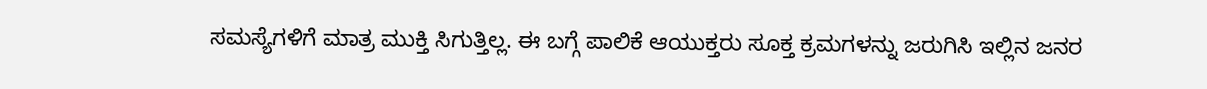ಸಮಸ್ಯೆಗಳಿಗೆ ಮಾತ್ರ ಮುಕ್ತಿ ಸಿಗುತ್ತಿಲ್ಲ. ಈ ಬಗ್ಗೆ ಪಾಲಿಕೆ ಆಯುಕ್ತರು ಸೂಕ್ತ ಕ್ರಮಗಳನ್ನು ಜರುಗಿಸಿ ಇಲ್ಲಿನ ಜನರ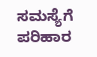ಸಮಸ್ಯೆಗೆ ಪರಿಹಾರ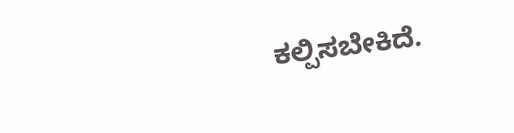ಕಲ್ಪಿಸಬೇಕಿದೆ.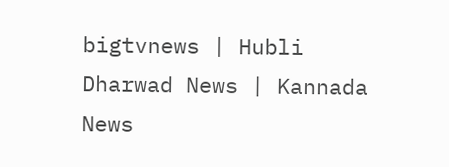bigtvnews | Hubli Dharwad News | Kannada News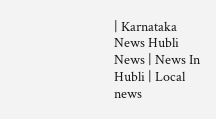| Karnataka News Hubli News | News In Hubli | Local news